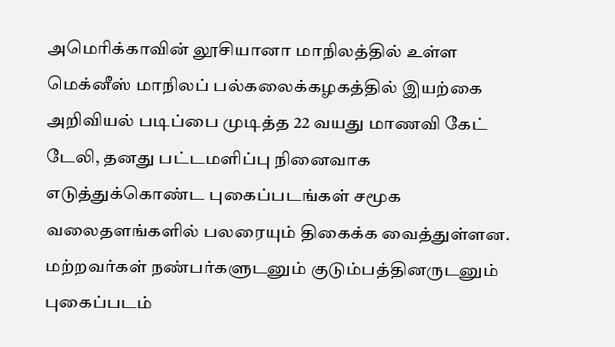அமெரிக்காவின் லூசியானா மாநிலத்தில் உள்ள மெக்னீஸ் மாநிலப் பல்கலைக்கழகத்தில் இயற்கை அறிவியல் படிப்பை முடித்த 22 வயது மாணவி கேட் டேலி, தனது பட்டமளிப்பு நினைவாக எடுத்துக்கொண்ட புகைப்படங்கள் சமூக வலைதளங்களில் பலரையும் திகைக்க வைத்துள்ளன.
மற்றவர்கள் நண்பர்களுடனும் குடும்பத்தினருடனும் புகைப்படம்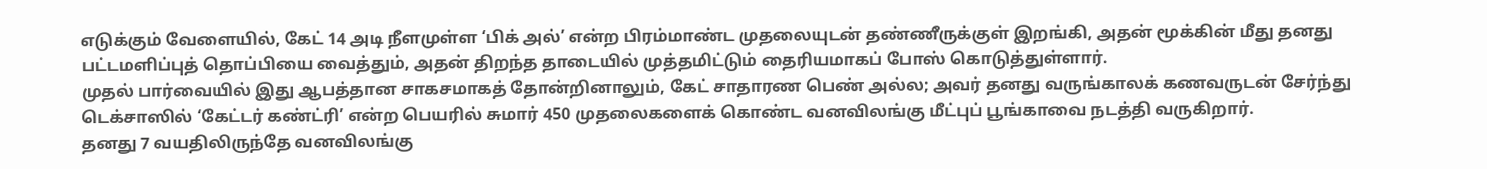எடுக்கும் வேளையில், கேட் 14 அடி நீளமுள்ள ‘பிக் அல்’ என்ற பிரம்மாண்ட முதலையுடன் தண்ணீருக்குள் இறங்கி, அதன் மூக்கின் மீது தனது பட்டமளிப்புத் தொப்பியை வைத்தும், அதன் திறந்த தாடையில் முத்தமிட்டும் தைரியமாகப் போஸ் கொடுத்துள்ளார்.
முதல் பார்வையில் இது ஆபத்தான சாகசமாகத் தோன்றினாலும், கேட் சாதாரண பெண் அல்ல; அவர் தனது வருங்காலக் கணவருடன் சேர்ந்து டெக்சாஸில் ‘கேட்டர் கண்ட்ரி’ என்ற பெயரில் சுமார் 450 முதலைகளைக் கொண்ட வனவிலங்கு மீட்புப் பூங்காவை நடத்தி வருகிறார்.
தனது 7 வயதிலிருந்தே வனவிலங்கு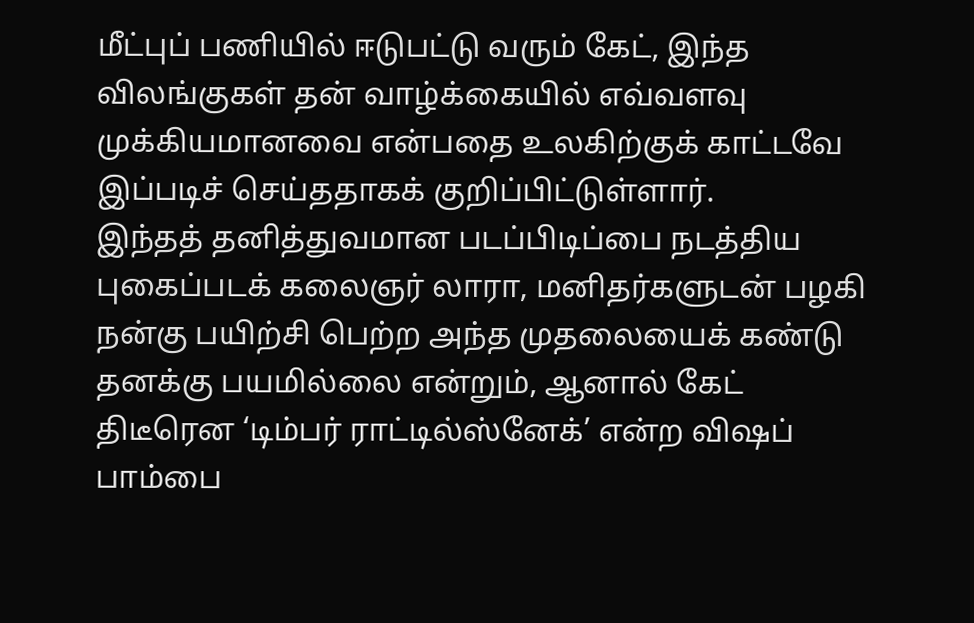மீட்புப் பணியில் ஈடுபட்டு வரும் கேட், இந்த விலங்குகள் தன் வாழ்க்கையில் எவ்வளவு முக்கியமானவை என்பதை உலகிற்குக் காட்டவே இப்படிச் செய்ததாகக் குறிப்பிட்டுள்ளார்.
இந்தத் தனித்துவமான படப்பிடிப்பை நடத்திய புகைப்படக் கலைஞர் லாரா, மனிதர்களுடன் பழகி நன்கு பயிற்சி பெற்ற அந்த முதலையைக் கண்டு தனக்கு பயமில்லை என்றும், ஆனால் கேட் திடீரென ‘டிம்பர் ராட்டில்ஸ்னேக்’ என்ற விஷப் பாம்பை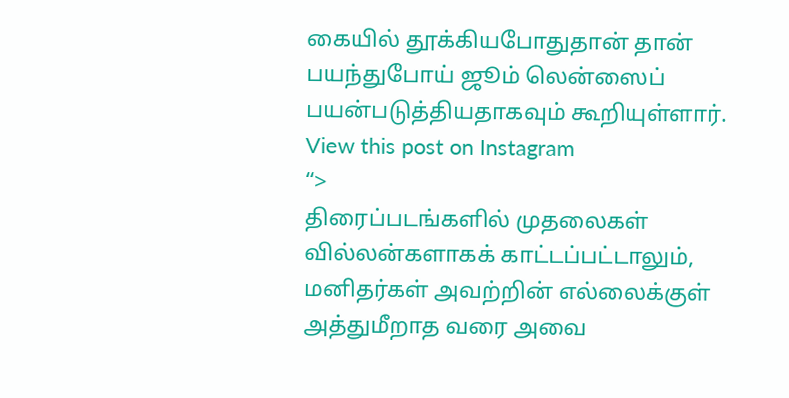கையில் தூக்கியபோதுதான் தான் பயந்துபோய் ஜூம் லென்ஸைப் பயன்படுத்தியதாகவும் கூறியுள்ளார்.
View this post on Instagram
“>
திரைப்படங்களில் முதலைகள் வில்லன்களாகக் காட்டப்பட்டாலும், மனிதர்கள் அவற்றின் எல்லைக்குள் அத்துமீறாத வரை அவை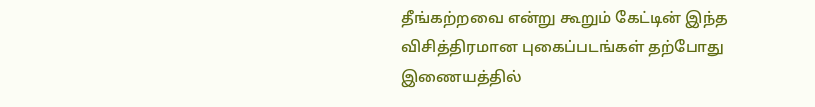தீங்கற்றவை என்று கூறும் கேட்டின் இந்த விசித்திரமான புகைப்படங்கள் தற்போது இணையத்தில்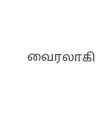வைரலாகி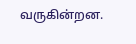வருகின்றன.